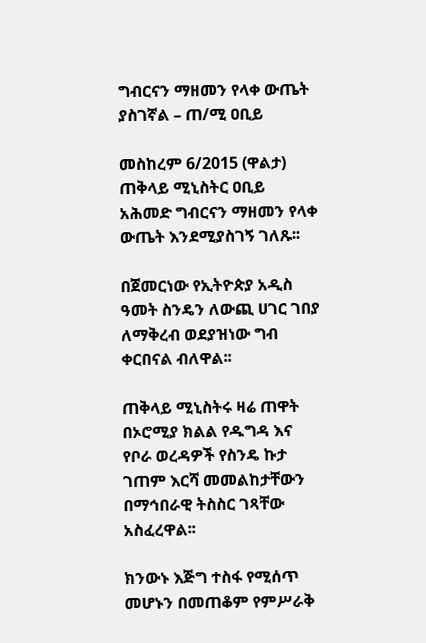ግብርናን ማዘመን የላቀ ውጤት ያስገኛል – ጠ/ሚ ዐቢይ

መስከረም 6/2015 (ዋልታ) ጠቅላይ ሚኒስትር ዐቢይ አሕመድ ግብርናን ማዘመን የላቀ ውጤት እንደሚያስገኝ ገለጹ፡፡

በጀመርነው የኢትዮጵያ አዲስ ዓመት ስንዴን ለውጪ ሀገር ገበያ ለማቅረብ ወደያዝነው ግብ ቀርበናል ብለዋል፡፡

ጠቅላይ ሚኒስትሩ ዛሬ ጠዋት በኦሮሚያ ክልል የዱግዳ እና የቦራ ወረዳዎች የስንዴ ኩታ ገጠም እርሻ መመልከታቸውን በማኅበራዊ ትስስር ገጻቸው አስፈረዋል፡፡

ክንውኑ እጅግ ተስፋ የሚሰጥ መሆኑን በመጠቆም የምሥራቅ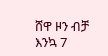ሸዋ ዞን ብቻ እንኳ 7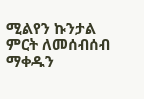ሚልየን ኩንታል ምርት ለመሰብሰብ ማቀዱን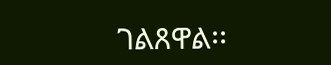ገልጸዋል፡፡